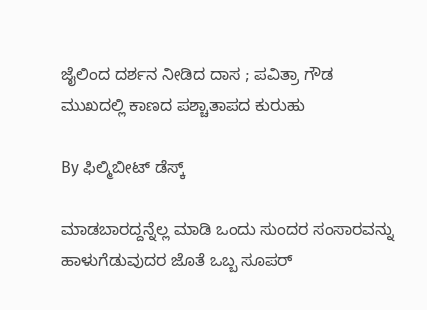ಜೈಲಿಂದ ದರ್ಶನ ನೀಡಿದ ದಾಸ ; ಪವಿತ್ರಾ ಗೌಡ ಮುಖದಲ್ಲಿ ಕಾಣದ ಪಶ್ಚಾತಾಪದ ಕುರುಹು

By ಫಿಲ್ಮಿಬೀಟ್ ಡೆಸ್ಕ್

ಮಾಡಬಾರದ್ದನ್ನೆಲ್ಲ ಮಾಡಿ ಒಂದು ಸುಂದರ ಸಂಸಾರವನ್ನು ಹಾಳುಗೆಡುವುದರ ಜೊತೆ ಒಬ್ಬ ಸೂಪರ್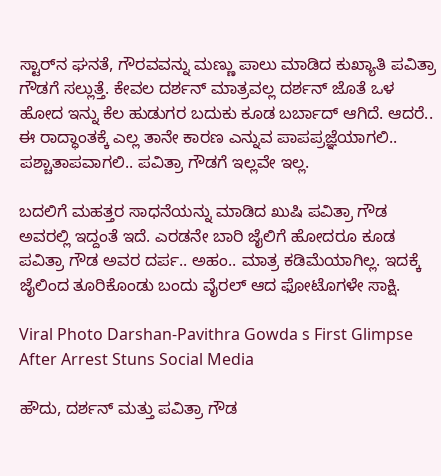ಸ್ಟಾರ್‌ನ ಘನತೆ, ಗೌರವವನ್ನು ಮಣ್ಣು ಪಾಲು ಮಾಡಿದ ಕುಖ್ಯಾತಿ ಪವಿತ್ರಾ ಗೌಡಗೆ ಸಲ್ಲುತ್ತೆ. ಕೇವಲ ದರ್ಶನ್ ಮಾತ್ರವಲ್ಲ ದರ್ಶನ್ ಜೊತೆ ಒಳ ಹೋದ ಇನ್ನು ಕೆಲ ಹುಡುಗರ ಬದುಕು ಕೂಡ ಬರ್ಬಾದ್ ಆಗಿದೆ. ಆದರೆ.. ಈ ರಾದ್ಧಾಂತಕ್ಕೆ ಎಲ್ಲ ತಾನೇ ಕಾರಣ ಎನ್ನುವ ಪಾಪಪ್ರಜ್ಞೆಯಾಗಲಿ.. ಪಶ್ಚಾತಾಪವಾಗಲಿ.. ಪವಿತ್ರಾ ಗೌಡಗೆ ಇಲ್ಲವೇ ಇಲ್ಲ.

ಬದಲಿಗೆ ಮಹತ್ತರ ಸಾಧನೆಯನ್ನು ಮಾಡಿದ ಖುಷಿ ಪವಿತ್ರಾ ಗೌಡ ಅವರಲ್ಲಿ ಇದ್ದಂತೆ ಇದೆ. ಎರಡನೇ ಬಾರಿ ಜೈಲಿಗೆ ಹೋದರೂ ಕೂಡ ಪವಿತ್ರಾ ಗೌಡ ಅವರ ದರ್ಪ.. ಅಹಂ.. ಮಾತ್ರ ಕಡಿಮೆಯಾಗಿಲ್ಲ. ಇದಕ್ಕೆ ಜೈಲಿಂದ ತೂರಿಕೊಂಡು ಬಂದು ವೈರಲ್ ಆದ ಫೋಟೊಗಳೇ ಸಾಕ್ಷಿ.

Viral Photo Darshan-Pavithra Gowda s First Glimpse After Arrest Stuns Social Media

ಹೌದು, ದರ್ಶನ್ ಮತ್ತು ಪವಿತ್ರಾ ಗೌಡ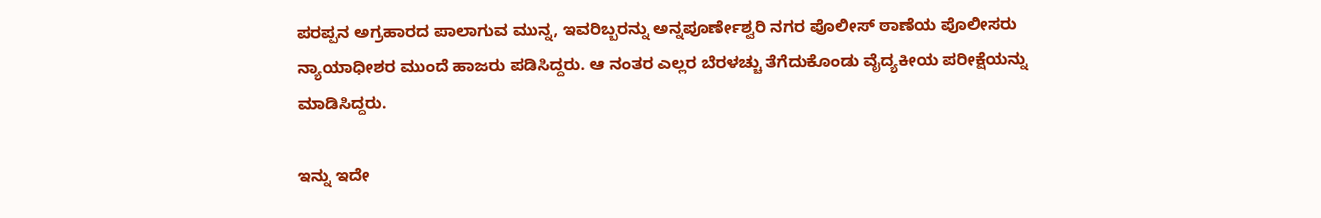ಪರಪ್ಪನ ಅಗ್ರಹಾರದ ಪಾಲಾಗುವ ಮುನ್ನ, ಇವರಿಬ್ಬರನ್ನು ಅನ್ನಪೂರ್ಣೇಶ್ವರಿ ನಗರ ಪೊಲೀಸ್ ಠಾಣೆಯ ಪೊಲೀಸರು ನ್ಯಾಯಾಧೀಶರ ಮುಂದೆ ಹಾಜರು ಪಡಿಸಿದ್ದರು. ಆ ನಂತರ ಎಲ್ಲರ ಬೆರಳಚ್ಚು ತೆಗೆದುಕೊಂಡು ವೈದ್ಯಕೀಯ ಪರೀಕ್ಷೆಯನ್ನು ಮಾಡಿಸಿದ್ದರು.

ಇನ್ನು ಇದೇ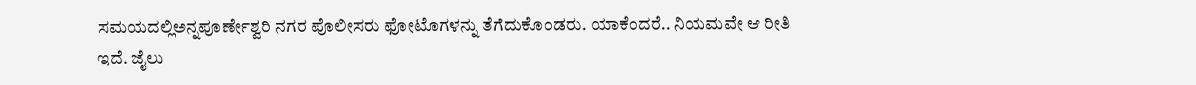ಸಮಯದಲ್ಲಿಅನ್ನಪೂರ್ಣೇಶ್ವರಿ ನಗರ ಪೊಲೀಸರು ಫೋಟೊಗಳನ್ನು ತೆಗೆದುಕೊಂಡರು. ಯಾಕೆಂದರೆ.. ನಿಯಮವೇ ಆ ರೀತಿ ಇದೆ. ಜೈಲು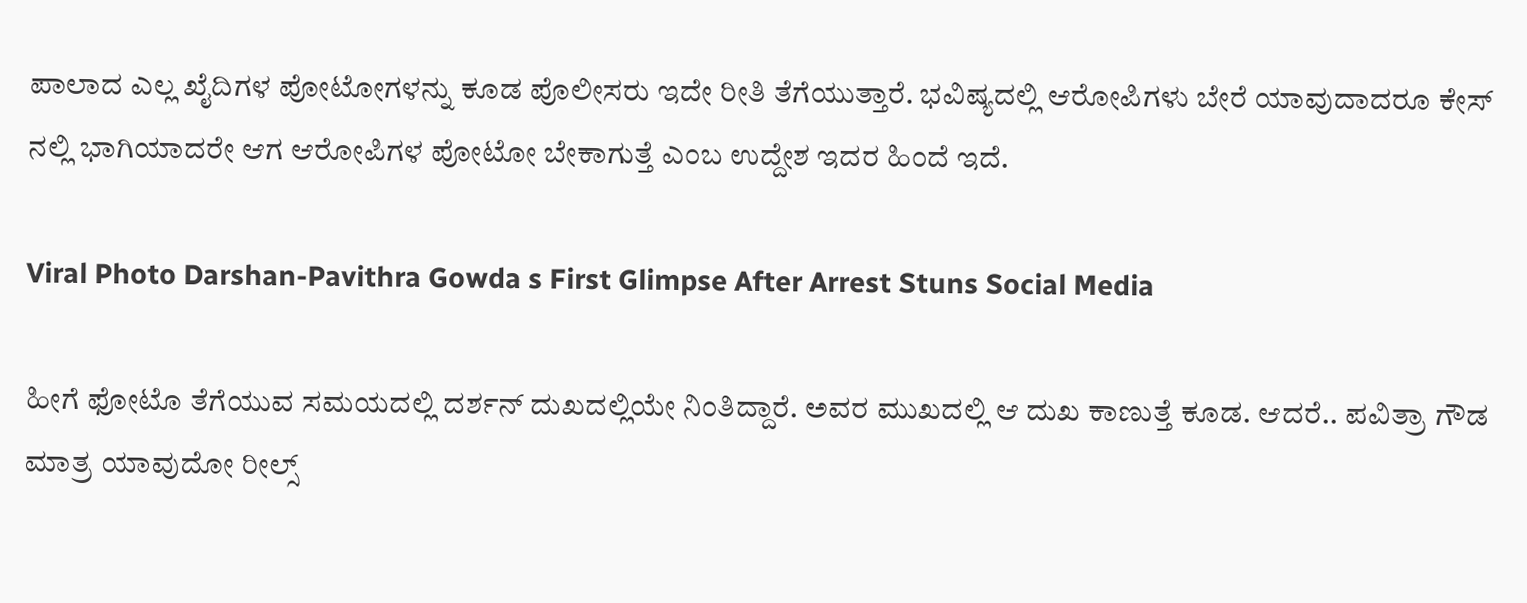ಪಾಲಾದ ಎಲ್ಲ ಖೈದಿಗಳ ಪೋಟೋಗಳನ್ನು ಕೂಡ ಪೊಲೀಸರು ಇದೇ ರೀತಿ ತೆಗೆಯುತ್ತಾರೆ. ಭವಿಷ್ಯದಲ್ಲಿ ಆರೋಪಿಗಳು ಬೇರೆ ಯಾವುದಾದರೂ ಕೇಸ್ ನಲ್ಲಿ ಭಾಗಿಯಾದರೇ ಆಗ ಆರೋಪಿಗಳ ಪೋಟೋ ಬೇಕಾಗುತ್ತೆ ಎಂಬ ಉದ್ದೇಶ ಇದರ ಹಿಂದೆ ಇದೆ.

Viral Photo Darshan-Pavithra Gowda s First Glimpse After Arrest Stuns Social Media

ಹೀಗೆ ಫೋಟೊ ತೆಗೆಯುವ ಸಮಯದಲ್ಲಿ ದರ್ಶನ್ ದುಖದಲ್ಲಿಯೇ ನಿಂತಿದ್ದಾರೆ. ಅವರ ಮುಖದಲ್ಲಿ ಆ ದುಖ ಕಾಣುತ್ತೆ ಕೂಡ. ಆದರೆ.. ಪವಿತ್ರಾ ಗೌಡ ಮಾತ್ರ ಯಾವುದೋ ರೀಲ್ಸ್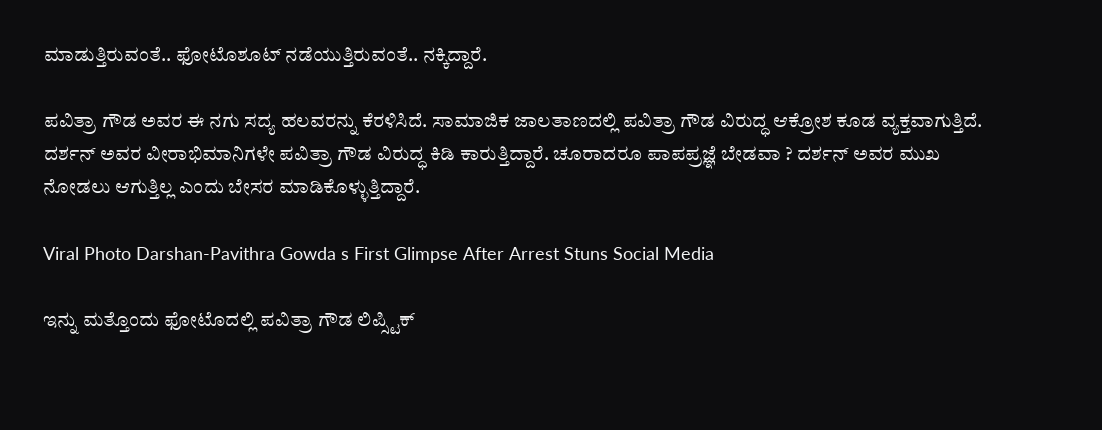ಮಾಡುತ್ತಿರುವಂತೆ.. ಫೋಟೊಶೂಟ್ ನಡೆಯುತ್ತಿರುವಂತೆ.. ನಕ್ಕಿದ್ದಾರೆ.

ಪವಿತ್ರಾ ಗೌಡ ಅವರ ಈ ನಗು ಸದ್ಯ ಹಲವರನ್ನು ಕೆರಳಿಸಿದೆ. ಸಾಮಾಜಿಕ ಜಾಲತಾಣದಲ್ಲಿ ಪವಿತ್ರಾ ಗೌಡ ವಿರುದ್ಧ ಆಕ್ರೋಶ ಕೂಡ ವ್ಯಕ್ತವಾಗುತ್ತಿದೆ. ದರ್ಶನ್ ಅವರ ವೀರಾಭಿಮಾನಿಗಳೇ ಪವಿತ್ರಾ ಗೌಡ ವಿರುದ್ಧ ಕಿಡಿ ಕಾರುತ್ತಿದ್ದಾರೆ. ಚೂರಾದರೂ ಪಾಪಪ್ರಜ್ಞೆ ಬೇಡವಾ ? ದರ್ಶನ್ ಅವರ ಮುಖ ನೋಡಲು ಆಗುತ್ತಿಲ್ಲ ಎಂದು ಬೇಸರ ಮಾಡಿಕೊಳ್ಳುತ್ತಿದ್ದಾರೆ.

Viral Photo Darshan-Pavithra Gowda s First Glimpse After Arrest Stuns Social Media

ಇನ್ನು ಮತ್ತೊಂದು ಫೋಟೊದಲ್ಲಿ ಪವಿತ್ರಾ ಗೌಡ ಲಿಪ್ಸ್ಟಿಕ್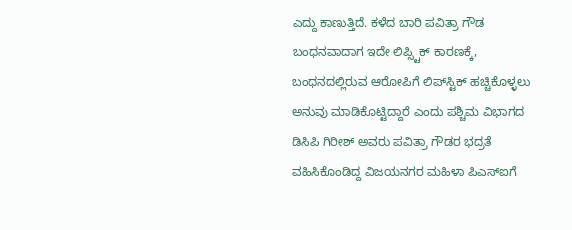ಎದ್ದು ಕಾಣುತ್ತಿದೆ. ಕಳೆದ ಬಾರಿ ಪವಿತ್ರಾ ಗೌಡ ಬಂಧನವಾದಾಗ ಇದೇ ಲಿಪ್ಸ್ಟಿಕ್ ಕಾರಣಕ್ಕೆ, ಬಂಧನದಲ್ಲಿರುವ ಆರೋಪಿಗೆ ಲಿಪ್‌ಸ್ಟಿಕ್ ಹಚ್ಚಿಕೊಳ್ಳಲು ಅನುವು ಮಾಡಿಕೊಟ್ಟಿದ್ದಾರೆ ಎಂದು ಪಶ್ಚಿಮ ವಿಭಾಗದ ಡಿಸಿಪಿ ಗಿರೀಶ್ ಅವರು ಪವಿತ್ರಾ ಗೌಡರ ಭದ್ರತೆ ವಹಿಸಿಕೊಂಡಿದ್ದ ವಿಜಯನಗರ ಮಹಿಳಾ ಪಿಎಸ್ಐಗೆ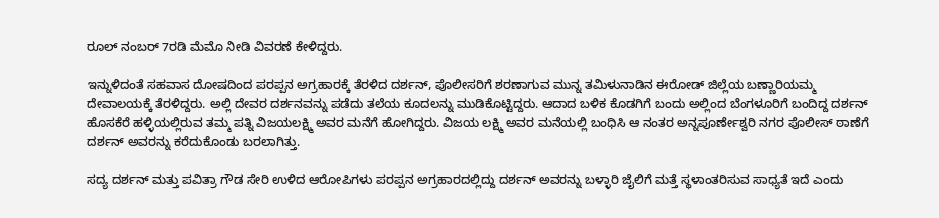ರೂಲ್ ನಂಬರ್ 7ರಡಿ ಮೆಮೊ ನೀಡಿ ವಿವರಣೆ ಕೇಳಿದ್ದರು.

ಇನ್ನುಳಿದಂತೆ ಸಹವಾಸ ದೋ‍ಷದಿಂದ ಪರಪ್ಪನ ಅಗ್ರಹಾರಕ್ಕೆ ತೆರಳಿದ ದರ್ಶನ್, ಪೊಲೀಸರಿಗೆ ಶರಣಾಗುವ ಮುನ್ನ ತಮಿಳುನಾಡಿನ ಈರೋಡ್ ಜಿಲ್ಲೆಯ ಬಣ್ಣಾರಿಯಮ್ಮ ದೇವಾಲಯಕ್ಕೆ ತೆರಳಿದ್ದರು. ಅಲ್ಲಿ ದೇವರ ದರ್ಶನವನ್ನು ಪಡೆದು ತಲೆಯ ಕೂದಲನ್ನು ಮುಡಿಕೊಟ್ಟಿದ್ದರು. ಆದಾದ ಬಳಿಕ ಕೊಡಗಿಗೆ ಬಂದು ಅಲ್ಲಿಂದ ಬೆಂಗಳೂರಿಗೆ ಬಂದಿದ್ದ ದರ್ಶನ್ ಹೊಸಕೆರೆ ಹಳ್ಳಿಯಲ್ಲಿರುವ ತಮ್ಮ ಪತ್ನಿ ವಿಜಯಲಕ್ಷ್ಮಿ ಅವರ ಮನೆಗೆ ಹೋಗಿದ್ದರು. ವಿಜಯ ಲಕ್ಷ್ಮಿ ಅವರ ಮನೆಯಲ್ಲಿ ಬಂಧಿಸಿ ಆ ನಂತರ ಅನ್ನಪೂರ್ಣೇಶ್ವರಿ ನಗರ ಪೊಲೀಸ್‌ ಠಾಣೆಗೆ ದರ್ಶನ್ ಅವರನ್ನು ಕರೆದುಕೊಂಡು ಬರಲಾಗಿತ್ತು.

ಸದ್ಯ ದರ್ಶನ್ ಮತ್ತು ಪವಿತ್ರಾ ಗೌಡ ಸೇರಿ ಉಳಿದ ಆರೋಪಿಗಳು ಪರಪ್ಪನ ಅಗ್ರಹಾರದಲ್ಲಿದ್ದು ದರ್ಶನ್ ಅವರನ್ನು ಬಳ್ಳಾರಿ ಜೈಲಿಗೆ ಮತ್ತೆ ಸ್ಥಳಾಂತರಿಸುವ ಸಾಧ್ಯತೆ ಇದೆ ಎಂದು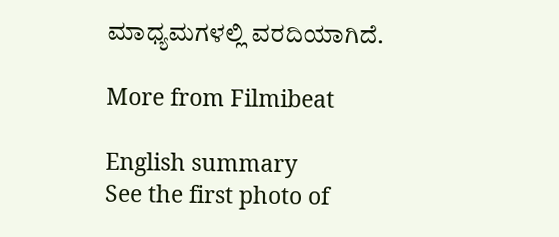ಮಾಧ್ಯಮಗಳಲ್ಲಿ ವರದಿಯಾಗಿದೆ.

More from Filmibeat

English summary
See the first photo of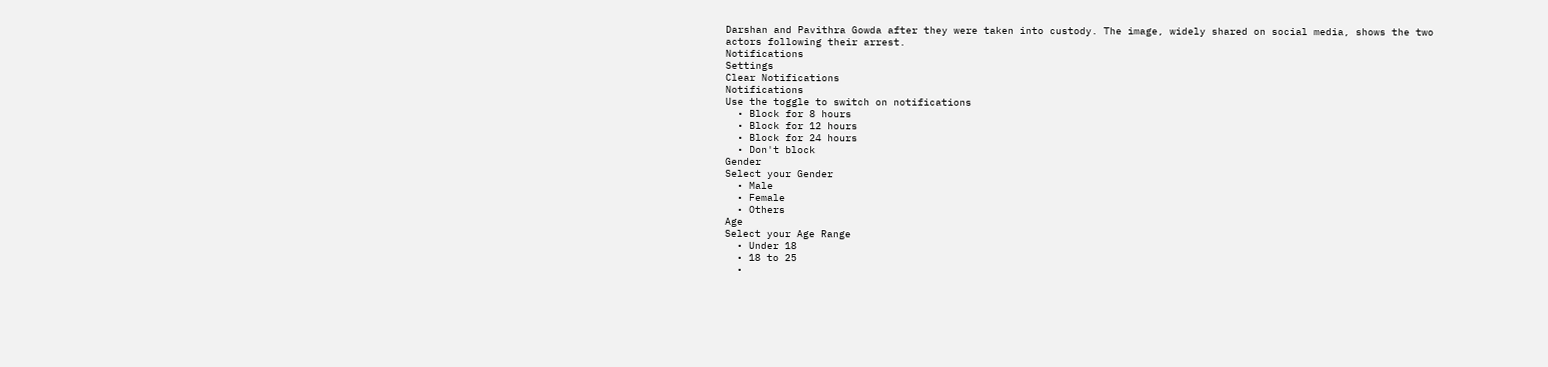Darshan and Pavithra Gowda after they were taken into custody. The image, widely shared on social media, shows the two actors following their arrest.
Notifications
Settings
Clear Notifications
Notifications
Use the toggle to switch on notifications
  • Block for 8 hours
  • Block for 12 hours
  • Block for 24 hours
  • Don't block
Gender
Select your Gender
  • Male
  • Female
  • Others
Age
Select your Age Range
  • Under 18
  • 18 to 25
  •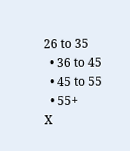26 to 35
  • 36 to 45
  • 45 to 55
  • 55+
X